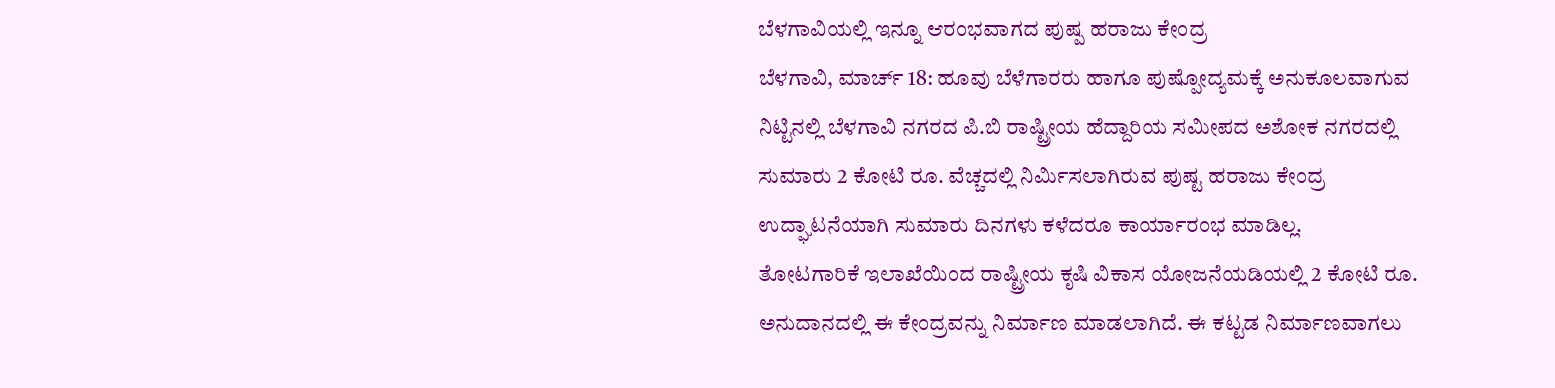ಬೆಳಗಾವಿಯಲ್ಲಿ ಇನ್ನೂ ಆರಂಭವಾಗದ ಪುಷ್ಪ ಹರಾಜು ಕೇಂದ್ರ
ಬೆಳಗಾವಿ, ಮಾರ್ಚ್ 18: ಹೂವು ಬೆಳೆಗಾರರು ಹಾಗೂ ಪುಷ್ಪೋದ್ಯಮಕ್ಕೆ ಅನುಕೂಲವಾಗುವ ನಿಟ್ಟಿನಲ್ಲಿ ಬೆಳಗಾವಿ ನಗರದ ಪಿ.ಬಿ ರಾಷ್ಟ್ರೀಯ ಹೆದ್ದಾರಿಯ ಸಮೀಪದ ಅಶೋಕ ನಗರದಲ್ಲಿ ಸುಮಾರು 2 ಕೋಟಿ ರೂ. ವೆಚ್ಚದಲ್ಲಿ ನಿರ್ಮಿಸಲಾಗಿರುವ ಪುಷ್ಟ ಹರಾಜು ಕೇಂದ್ರ ಉದ್ಘಾಟನೆಯಾಗಿ ಸುಮಾರು ದಿನಗಳು ಕಳೆದರೂ ಕಾರ್ಯಾರಂಭ ಮಾಡಿಲ್ಲ.
ತೋಟಗಾರಿಕೆ ಇಲಾಖೆಯಿಂದ ರಾಷ್ಟ್ರೀಯ ಕೃಷಿ ವಿಕಾಸ ಯೋಜನೆಯಡಿಯಲ್ಲಿ 2 ಕೋಟಿ ರೂ. ಅನುದಾನದಲ್ಲಿ ಈ ಕೇಂದ್ರವನ್ನು ನಿರ್ಮಾಣ ಮಾಡಲಾಗಿದೆ. ಈ ಕಟ್ಟಡ ನಿರ್ಮಾಣವಾಗಲು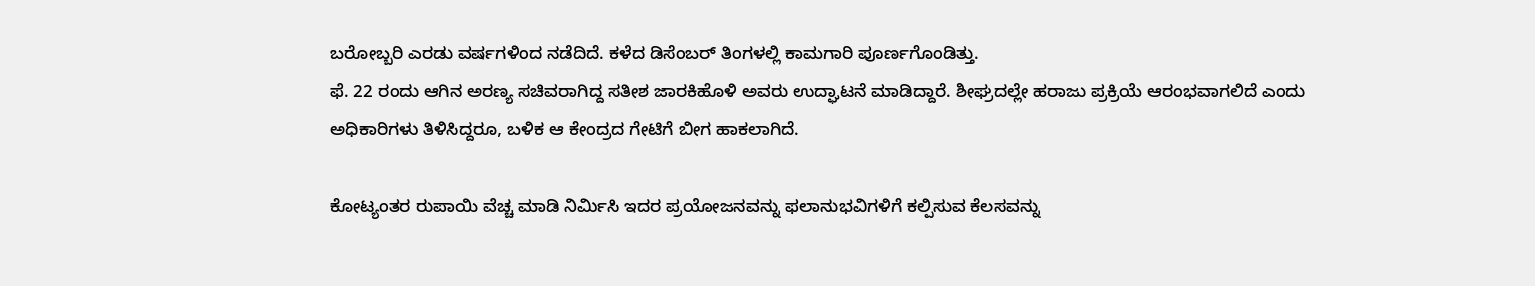ಬರೋಬ್ಬರಿ ಎರಡು ವರ್ಷಗಳಿಂದ ನಡೆದಿದೆ. ಕಳೆದ ಡಿಸೆಂಬರ್ ತಿಂಗಳಲ್ಲಿ ಕಾಮಗಾರಿ ಪೂರ್ಣಗೊಂಡಿತ್ತು.
ಫೆ. 22 ರಂದು ಆಗಿನ ಅರಣ್ಯ ಸಚಿವರಾಗಿದ್ದ ಸತೀಶ ಜಾರಕಿಹೊಳಿ ಅವರು ಉದ್ಘಾಟನೆ ಮಾಡಿದ್ದಾರೆ. ಶೀಘ್ರದಲ್ಲೇ ಹರಾಜು ಪ್ರಕ್ರಿಯೆ ಆರಂಭವಾಗಲಿದೆ ಎಂದು ಅಧಿಕಾರಿಗಳು ತಿಳಿಸಿದ್ದರೂ, ಬಳಿಕ ಆ ಕೇಂದ್ರದ ಗೇಟಿಗೆ ಬೀಗ ಹಾಕಲಾಗಿದೆ.

ಕೋಟ್ಯಂತರ ರುಪಾಯಿ ವೆಚ್ಚ ಮಾಡಿ ನಿರ್ಮಿಸಿ ಇದರ ಪ್ರಯೋಜನವನ್ನು ಫಲಾನುಭವಿಗಳಿಗೆ ಕಲ್ಪಿಸುವ ಕೆಲಸವನ್ನು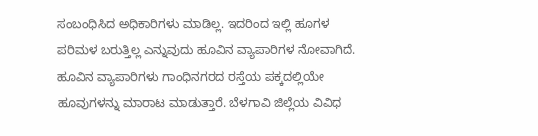ಸಂಬಂಧಿಸಿದ ಅಧಿಕಾರಿಗಳು ಮಾಡಿಲ್ಲ. ಇದರಿಂದ ಇಲ್ಲಿ ಹೂಗಳ ಪರಿಮಳ ಬರುತ್ತಿಲ್ಲ ಎನ್ನುವುದು ಹೂವಿನ ವ್ಯಾಪಾರಿಗಳ ನೋವಾಗಿದೆ.
ಹೂವಿನ ವ್ಯಾಪಾರಿಗಳು ಗಾಂಧಿನಗರದ ರಸ್ತೆಯ ಪಕ್ಕದಲ್ಲಿಯೇ ಹೂವುಗಳನ್ನು ಮಾರಾಟ ಮಾಡುತ್ತಾರೆ. ಬೆಳಗಾವಿ ಜಿಲ್ಲೆಯ ವಿವಿಧ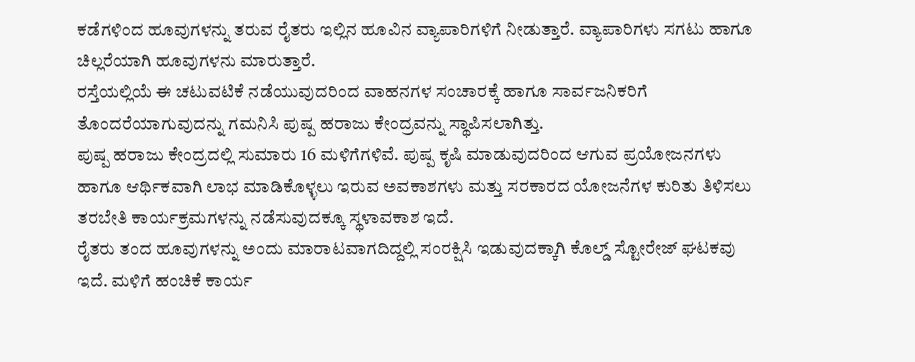ಕಡೆಗಳಿಂದ ಹೂವುಗಳನ್ನು ತರುವ ರೈತರು ಇಲ್ಲಿನ ಹೂವಿನ ವ್ಯಾಪಾರಿಗಳಿಗೆ ನೀಡುತ್ತಾರೆ. ವ್ಯಾಪಾರಿಗಳು ಸಗಟು ಹಾಗೂ ಚಿಲ್ಲರೆಯಾಗಿ ಹೂವುಗಳನು ಮಾರುತ್ತಾರೆ.
ರಸ್ತೆಯಲ್ಲಿಯೆ ಈ ಚಟುವಟಿಕೆ ನಡೆಯುವುದರಿಂದ ವಾಹನಗಳ ಸಂಚಾರಕ್ಕೆ ಹಾಗೂ ಸಾರ್ವಜನಿಕರಿಗೆ ತೊಂದರೆಯಾಗುವುದನ್ನು ಗಮನಿಸಿ ಪುಷ್ಪ ಹರಾಜು ಕೇಂದ್ರವನ್ನು ಸ್ಥಾಪಿಸಲಾಗಿತ್ತು.
ಪುಷ್ಪ ಹರಾಜು ಕೇಂದ್ರದಲ್ಲಿ ಸುಮಾರು 16 ಮಳಿಗೆಗಳಿವೆ. ಪುಷ್ಪ ಕೃಷಿ ಮಾಡುವುದರಿಂದ ಆಗುವ ಪ್ರಯೋಜನಗಳು ಹಾಗೂ ಆರ್ಥಿಕವಾಗಿ ಲಾಭ ಮಾಡಿಕೊಳ್ಳಲು ಇರುವ ಅವಕಾಶಗಳು ಮತ್ತು ಸರಕಾರದ ಯೋಜನೆಗಳ ಕುರಿತು ತಿಳಿಸಲು ತರಬೇತಿ ಕಾರ್ಯಕ್ರಮಗಳನ್ನು ನಡೆಸುವುದಕ್ಕೂ ಸ್ಥಳಾವಕಾಶ ಇದೆ.
ರೈತರು ತಂದ ಹೂವುಗಳನ್ನು ಅಂದು ಮಾರಾಟವಾಗದಿದ್ದಲ್ಲಿ ಸಂರಕ್ಷಿಸಿ ಇಡುವುದಕ್ಕಾಗಿ ಕೊಲ್ಡ್ ಸ್ಟೋರೇಜ್ ಘಟಕವು ಇದೆ. ಮಳಿಗೆ ಹಂಚಿಕೆ ಕಾರ್ಯ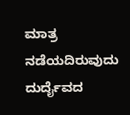ಮಾತ್ರ ನಡೆಯದಿರುವುದು ದುರ್ದೈವದ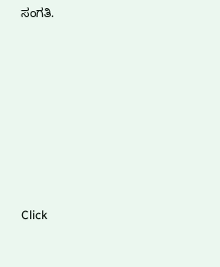ಸಂಗತಿ.












Click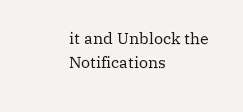it and Unblock the Notifications